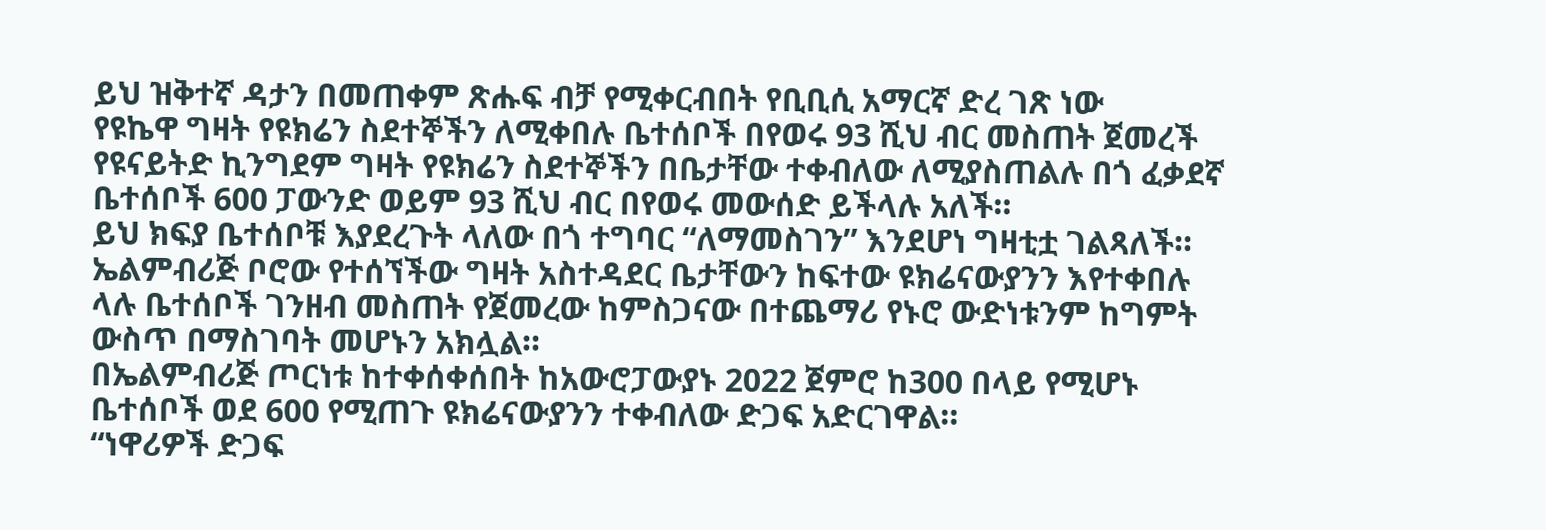ይህ ዝቅተኛ ዳታን በመጠቀም ጽሑፍ ብቻ የሚቀርብበት የቢቢሲ አማርኛ ድረ ገጽ ነው
የዩኬዋ ግዛት የዩክሬን ስደተኞችን ለሚቀበሉ ቤተሰቦች በየወሩ 93 ሺህ ብር መስጠት ጀመረች
የዩናይትድ ኪንግደም ግዛት የዩክሬን ስደተኞችን በቤታቸው ተቀብለው ለሚያስጠልሉ በጎ ፈቃደኛ ቤተሰቦች 600 ፓውንድ ወይም 93 ሺህ ብር በየወሩ መውሰድ ይችላሉ አለች።
ይህ ክፍያ ቤተሰቦቹ እያደረጉት ላለው በጎ ተግባር “ለማመስገን” እንደሆነ ግዛቲቷ ገልጻለች።
ኤልምብሪጅ ቦሮው የተሰኘችው ግዛት አስተዳደር ቤታቸውን ከፍተው ዩክሬናውያንን እየተቀበሉ ላሉ ቤተሰቦች ገንዘብ መስጠት የጀመረው ከምስጋናው በተጨማሪ የኑሮ ውድነቱንም ከግምት ውስጥ በማስገባት መሆኑን አክሏል።
በኤልምብሪጅ ጦርነቱ ከተቀሰቀሰበት ከአውሮፓውያኑ 2022 ጀምሮ ከ300 በላይ የሚሆኑ ቤተሰቦች ወደ 600 የሚጠጉ ዩክሬናውያንን ተቀብለው ድጋፍ አድርገዋል።
“ነዋሪዎች ድጋፍ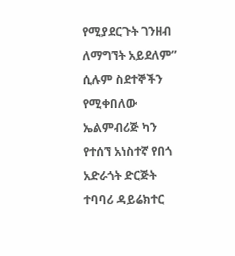የሚያደርጉት ገንዘብ ለማግኘት አይደለም” ሲሉም ስደተኞችን የሚቀበለው ኤልምብሪጅ ካን የተሰኘ አነስተኛ የበጎ አድራጎት ድርጅት ተባባሪ ዳይሬክተር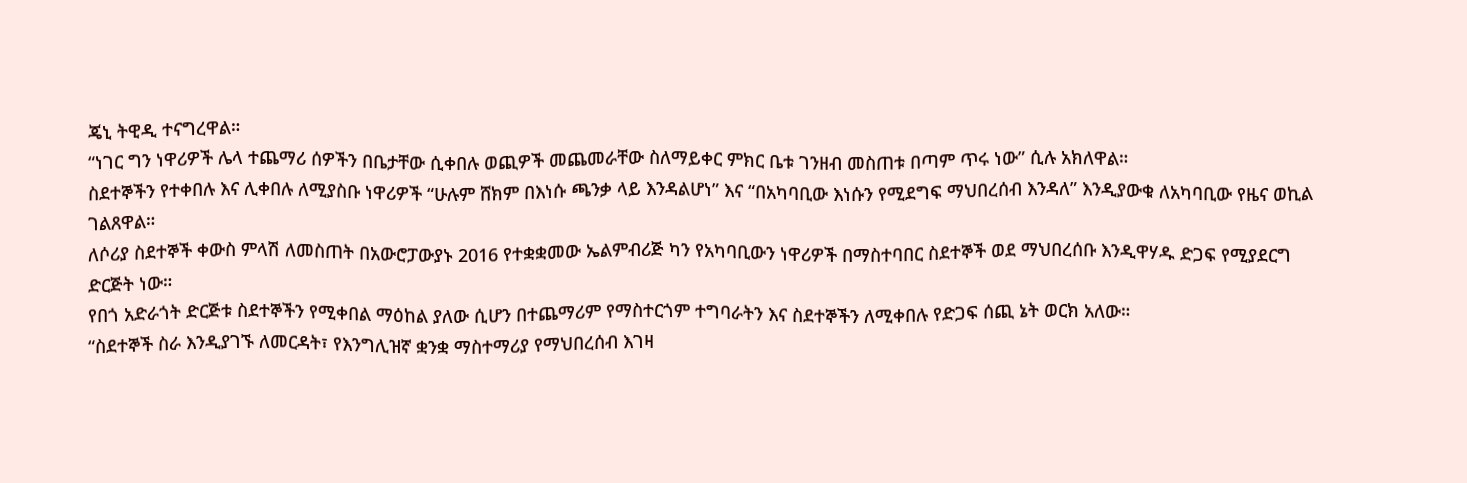ጄኒ ትዊዲ ተናግረዋል።
“ነገር ግን ነዋሪዎች ሌላ ተጨማሪ ሰዎችን በቤታቸው ሲቀበሉ ወጪዎች መጨመራቸው ስለማይቀር ምክር ቤቱ ገንዘብ መስጠቱ በጣም ጥሩ ነው” ሲሉ አክለዋል።
ስደተኞችን የተቀበሉ እና ሊቀበሉ ለሚያስቡ ነዋሪዎች “ሁሉም ሸክም በእነሱ ጫንቃ ላይ እንዳልሆነ” እና “በአካባቢው እነሱን የሚደግፍ ማህበረሰብ እንዳለ” እንዲያውቁ ለአካባቢው የዜና ወኪል ገልጸዋል።
ለሶሪያ ስደተኞች ቀውስ ምላሽ ለመስጠት በአውሮፓውያኑ 2016 የተቋቋመው ኤልምብሪጅ ካን የአካባቢውን ነዋሪዎች በማስተባበር ስደተኞች ወደ ማህበረሰቡ እንዲዋሃዱ ድጋፍ የሚያደርግ ድርጅት ነው።
የበጎ አድራጎት ድርጅቱ ስደተኞችን የሚቀበል ማዕከል ያለው ሲሆን በተጨማሪም የማስተርጎም ተግባራትን እና ስደተኞችን ለሚቀበሉ የድጋፍ ሰጪ ኔት ወርክ አለው።
“ስደተኞች ስራ እንዲያገኙ ለመርዳት፣ የእንግሊዝኛ ቋንቋ ማስተማሪያ የማህበረሰብ እገዛ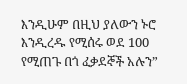እንዲሁም በዚህ ያለውን ኑሮ እንዲረዱ የሚሰሩ ወደ 100 የሚጠጉ በጎ ፈቃደኞች አሉን”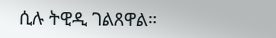ሲሉ ትዊዲ ገልጸዋል።